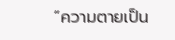“ความตายเป็น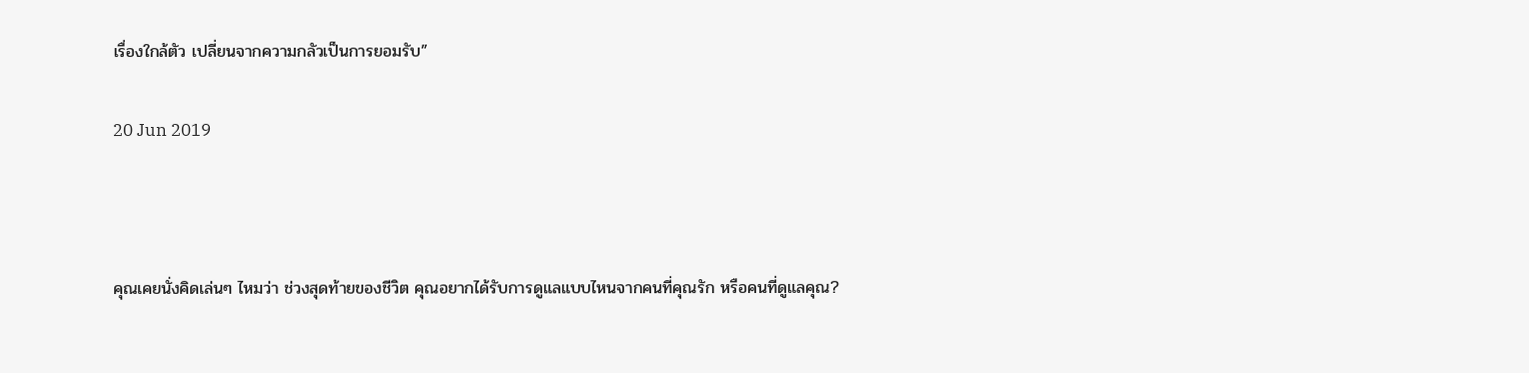เรื่องใกล้ตัว เปลี่ยนจากความกลัวเป็นการยอมรับ”

20 Jun 2019



คุณเคยนั่งคิดเล่นๆ ไหมว่า ช่วงสุดท้ายของชีวิต คุณอยากได้รับการดูแลแบบไหนจากคนที่คุณรัก หรือคนที่ดูแลคุณ?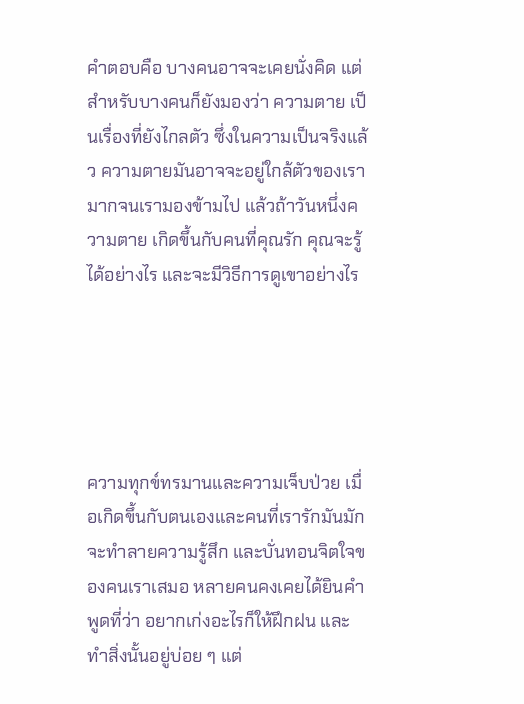คำตอบคือ บางคนอาจจะเคยนั่งคิด แต่สำหรับบางคนก็ยังมองว่า ความตาย เป็นเรื่องที่ยังไกลตัว ซึ่งในความเป็นจริงแล้ว ความตายมันอาจจะอยู่ใกล้ตัวของเรามากจนเรามองข้ามไป แล้วถ้าวันหนึ่งความตาย เกิดขึ้นกับคนที่คุณรัก คุณจะรู้ได้อย่างไร และจะมีวิธีการดูเขาอย่างไร





ความทุกข์ทรมานและความเจ็บป่วย เมื่อเกิดขึ้นกับตนเองและคนที่เรารักมันมักจะทำลายความรู้สึก และบั่นทอนจิตใจของคนเราเสมอ หลายคนคงเคยได้ยินคำพูดที่ว่า อยากเก่งอะไรก็ให้ฝึกฝน และทำสิ่งนั้นอยู่บ่อย ๆ แต่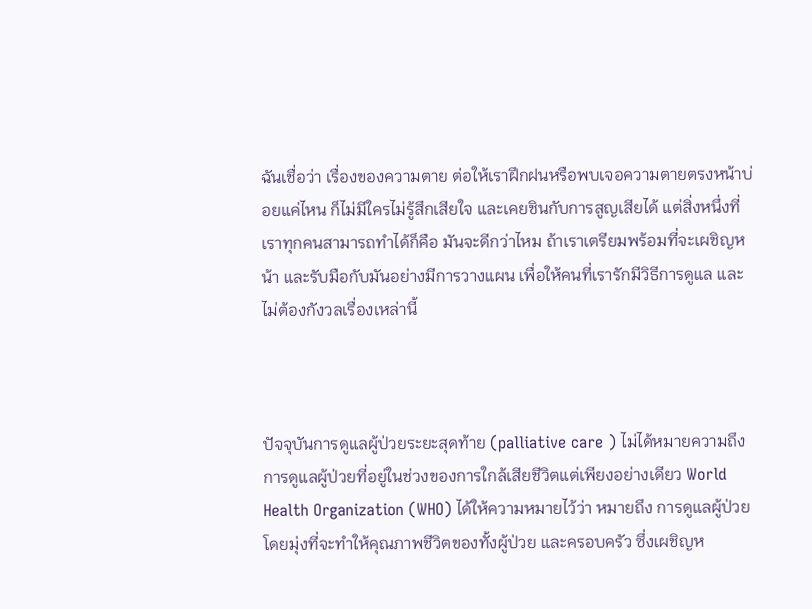ฉันเชื่อว่า เรื่องของความตาย ต่อให้เราฝึกฝนหรือพบเจอความตายตรงหน้าบ่อยแค่ไหน ก็ไม่มีใครไม่รู้สึกเสียใจ และเคยชินกับการสูญเสียได้ แต่สิ่งหนึ่งที่เราทุกคนสามารถทำได้ก็คือ มันจะดีกว่าไหม ถ้าเราเตรียมพร้อมที่จะเผชิญหน้า และรับมือกับมันอย่างมีการวางแผน เพื่อให้คนที่เรารักมีวิธีการดูแล และไม่ต้องกังวลเรื่องเหล่านี้



ปัจจุบันการดูแลผู้ป่วยระยะสุดท้าย (palliative care ) ไม่ได้หมายความถึง การดูแลผู้ป่วยที่อยู่ในช่วงของการใกล้เสียชีวิตแต่เพียงอย่างเดียว World Health Organization (WHO) ได้ให้ความหมายไว้ว่า หมายถึง การดูแลผู้ป่วย โดยมุ่งที่จะทำให้คุณภาพชีวิตของทั้งผู้ป่วย และครอบครัว ซึ่งเผชิญห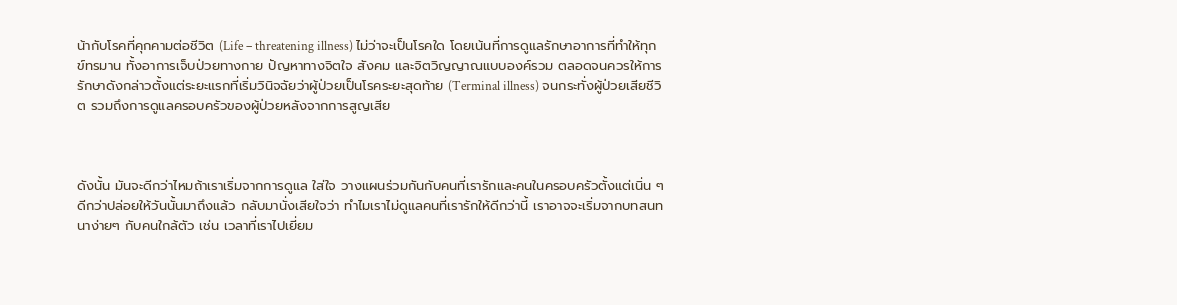น้ากับโรคที่คุกคามต่อชีวิต (Life – threatening illness) ไม่ว่าจะเป็นโรคใด โดยเน้นที่การดูแลรักษาอาการที่ทำให้ทุกข์ทรมาน ทั้งอาการเจ็บป่วยทางกาย ปัญหาทางจิตใจ สังคม และจิตวิญญาณแบบองค์รวม ตลอดจนควรให้การรักษาดังกล่าวตั้งแต่ระยะแรกที่เริ่มวินิจฉัยว่าผู้ป่วยเป็นโรคระยะสุดท้าย (Terminal illness) จนกระทั่งผู้ป่วยเสียชีวิต รวมถึงการดูแลครอบครัวของผู้ป่วยหลังจากการสูญเสีย



ดังนั้น มันจะดีกว่าไหมถ้าเราเริ่มจากการดูแล ใส่ใจ วางแผนร่วมกันกับคนที่เรารักและคนในครอบครัวตั้งแต่เนิ่น ๆ ดีกว่าปล่อยให้วันนั้นมาถึงแล้ว กลับมานั่งเสียใจว่า ทำไมเราไม่ดูแลคนที่เรารักให้ดีกว่านี้ เราอาจจะเริ่มจากบทสนทนาง่ายๆ กับคนใกล้ตัว เช่น เวลาที่เราไปเยี่ยม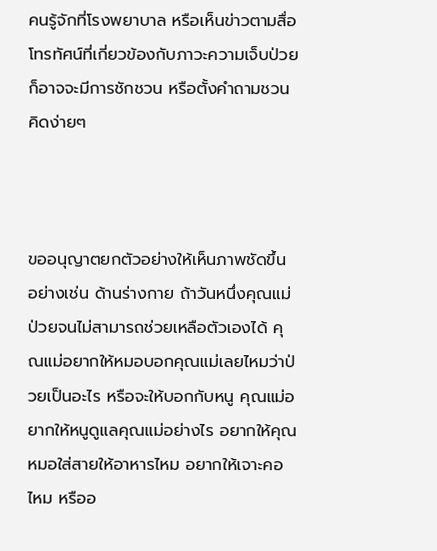คนรู้จักที่โรงพยาบาล หรือเห็นข่าวตามสื่อโทรทัศน์ที่เกี่ยวข้องกับภาวะความเจ็บป่วย ก็อาจจะมีการชักชวน หรือตั้งคำถามชวนคิดง่ายๆ



ขออนุญาตยกตัวอย่างให้เห็นภาพชัดขึ้น อย่างเช่น ด้านร่างกาย ถ้าวันหนึ่งคุณแม่ป่วยจนไม่สามารถช่วยเหลือตัวเองได้ คุณแม่อยากให้หมอบอกคุณแม่เลยไหมว่าป่วยเป็นอะไร หรือจะให้บอกกับหนู คุณแม่อยากให้หนูดูแลคุณแม่อย่างไร อยากให้คุณหมอใส่สายให้อาหารไหม อยากให้เจาะคอไหม หรืออ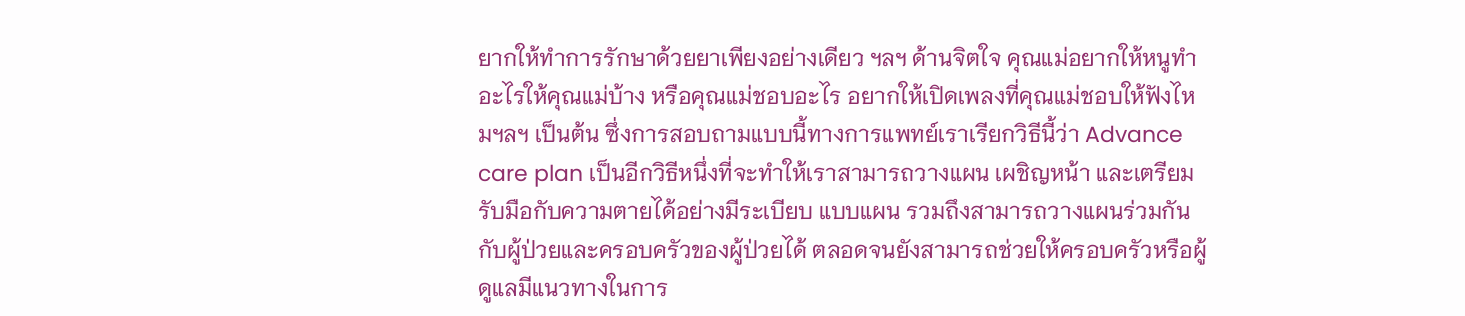ยากให้ทำการรักษาด้วยยาเพียงอย่างเดียว ฯลฯ ด้านจิตใจ คุณแม่อยากให้หนูทำอะไรให้คุณแม่บ้าง หรือคุณแม่ชอบอะไร อยากให้เปิดเพลงที่คุณแม่ชอบให้ฟังไหมฯลฯ เป็นต้น ซึ่งการสอบถามแบบนี้ทางการแพทย์เราเรียกวิธีนี้ว่า Advance care plan เป็นอีกวิธีหนึ่งที่จะทำให้เราสามารถวางแผน เผชิญหน้า และเตรียมรับมือกับความตายได้อย่างมีระเบียบ แบบแผน รวมถึงสามารถวางแผนร่วมกันกับผู้ป่วยและครอบครัวของผู้ป่วยได้ ตลอดจนยังสามารถช่วยให้ครอบครัวหรือผู้ดูแลมีแนวทางในการ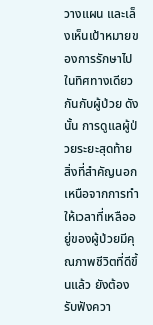วางแผน และเล็งเห็นเป้าหมายของการรักษาไปในทิศทางเดียวกันกับผู้ป่วย ดังนั้น การดูแลผู้ป่วยระยะสุดท้าย สิ่งที่สำคัญนอกเหนือจากการทำให้เวลาที่เหลืออยู่ของผู้ป่วยมีคุณภาพชีวิตที่ดีขึ้นแล้ว ยังต้องรับฟังควา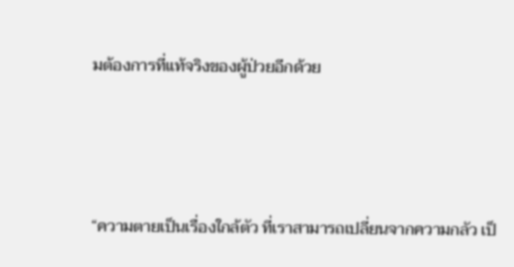มต้องการที่แท้จริงของผู้ป่วยอีกด้วย



“ความตายเป็นเรื่องใกล้ตัว ที่เราสามารถเปลี่ยนจากความกลัว เป็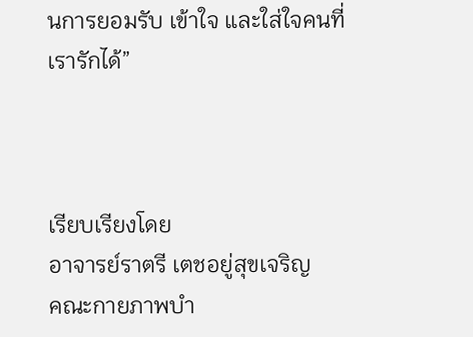นการยอมรับ เข้าใจ และใส่ใจคนที่เรารักได้”



เรียบเรียงโดย
อาจารย์ราตรี เตชอยู่สุขเจริญ
คณะกายภาพบำ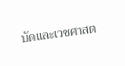บัดและเวชศาสต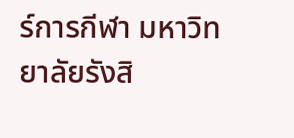ร์การกีฬา มหาวิทยาลัยรังสิ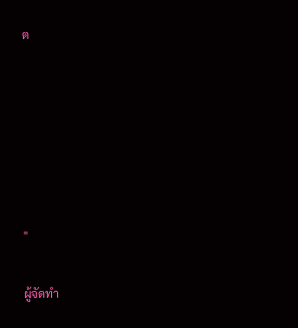ต






"

ผู้จัดทำ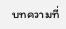บทความที่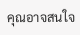คุณอาจสนใจ